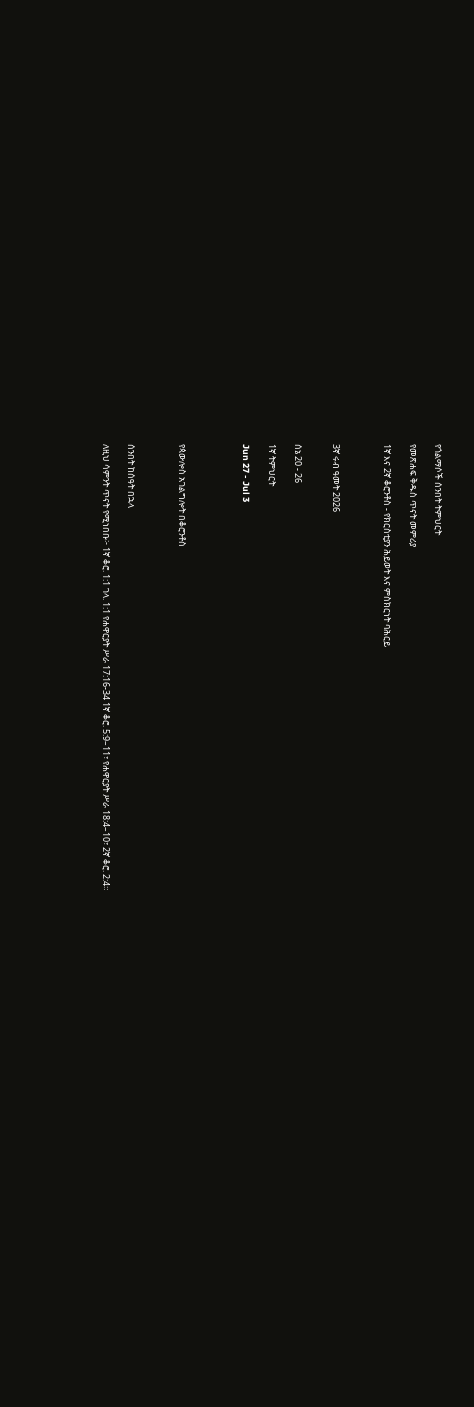የጎልማሶች ሰንበት ትምህርት

የመጽሐፍ ቅዱስ ጥናት መምሪያ

1ኛ እና 2ኛ ቆሮንቶስ - የክርስቲያን ሕይወት እና ምስክርነት ባሕርይ



3ኛ ሩብ ዓመት 2026


ሰኔ 20 - 26

1ኛ ትምህርት

Jun 27 - Jul 3




የጳውሎስ አገልግሎት በቆሮንቶስ



ሰንበት ከሰዓት በኋላ

ለዚህ ሳምንት ጥናት የሚነበቡ፦ 1ኛ ቆሮ. 1:1 ገላ. 1:1 የሐዋርያት ሥራ 17:16-34 1ኛ ቆሮ. 5:9–11፣ የሐዋርያት ሥራ 18:4–10፣ 2ኛ ቆሮ. 2:4።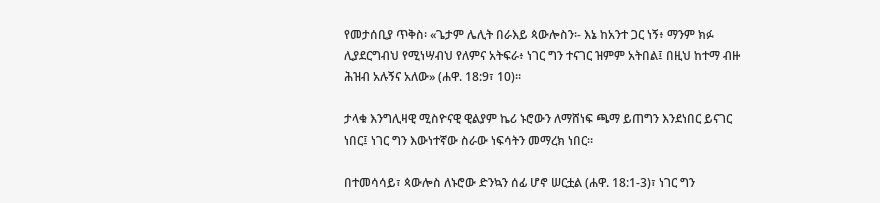የመታሰቢያ ጥቅስ፡ «ጌታም ሌሊት በራእይ ጳውሎስን፡- እኔ ከአንተ ጋር ነኝ፥ ማንም ክፉ ሊያደርግብህ የሚነሣብህ የለምና አትፍራ፥ ነገር ግን ተናገር ዝምም አትበል፤ በዚህ ከተማ ብዙ ሕዝብ አሉኝና አለው» (ሐዋ. 18:9፣ 10)።

ታላቁ እንግሊዛዊ ሚስዮናዊ ዊልያም ኬሪ ኑሮውን ለማሸነፍ ጫማ ይጠግን እንደነበር ይናገር ነበር፤ ነገር ግን እውነተኛው ስራው ነፍሳትን መማረክ ነበር።

በተመሳሳይ፣ ጳውሎስ ለኑሮው ድንኳን ሰፊ ሆኖ ሠርቷል (ሐዋ. 18:1-3)፣ ነገር ግን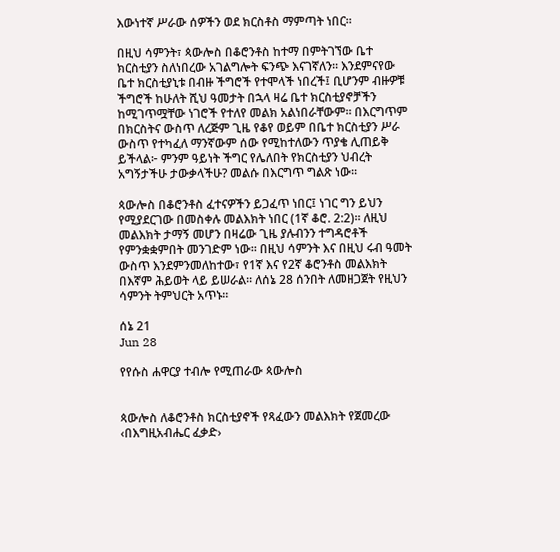እውነተኛ ሥራው ሰዎችን ወደ ክርስቶስ ማምጣት ነበር።

በዚህ ሳምንት፣ ጳውሎስ በቆሮንቶስ ከተማ በምትገኘው ቤተ ክርስቲያን ስለነበረው አገልግሎት ፍንጭ እናገኛለን። እንደምናየው ቤተ ክርስቲያኒቱ በብዙ ችግሮች የተሞላች ነበረች፤ ቢሆንም ብዙዎቹ ችግሮች ከሁለት ሺህ ዓመታት በኋላ ዛሬ ቤተ ክርስቲያኖቻችን ከሚገጥሟቸው ነገሮች የተለየ መልክ አልነበራቸውም። በእርግጥም በክርስትና ውስጥ ለረጅም ጊዜ የቆየ ወይም በቤተ ክርስቲያን ሥራ ውስጥ የተካፈለ ማንኛውም ሰው የሚከተለውን ጥያቄ ሊጠይቅ ይችላል፦ ምንም ዓይነት ችግር የሌለበት የክርስቲያን ህብረት አግኝታችሁ ታውቃላችሁ? መልሱ በእርግጥ ግልጽ ነው።

ጳውሎስ በቆሮንቶስ ፈተናዎችን ይጋፈጥ ነበር፤ ነገር ግን ይህን የሚያደርገው በመስቀሉ መልእክት ነበር (1ኛ ቆሮ. 2:2)። ለዚህ መልእክት ታማኝ መሆን በዛሬው ጊዜ ያሉብንን ተግዳሮቶች የምንቋቋምበት መንገድም ነው። በዚህ ሳምንት እና በዚህ ሩብ ዓመት ውስጥ እንደምንመለከተው፣ የ1ኛ እና የ2ኛ ቆሮንቶስ መልእክት በእኛም ሕይወት ላይ ይሠራል። ለሰኔ 28 ሰንበት ለመዘጋጀት የዚህን ሳምንት ትምህርት አጥኑ።

ሰኔ 21
Jun 28

የየሱስ ሐዋርያ ተብሎ የሚጠራው ጳውሎስ


ጳውሎስ ለቆሮንቶስ ክርስቲያኖች የጻፈውን መልእክት የጀመረው ‹በእግዚአብሔር ፈቃድ›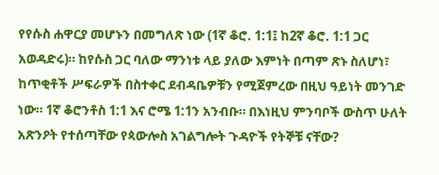የየሱስ ሐዋርያ መሆኑን በመግለጽ ነው (1ኛ ቆሮ. 1:1፤ ከ2ኛ ቆሮ. 1:1 ጋር አወዳድሩ)። ከየሱስ ጋር ባለው ማንነቱ ላይ ያለው እምነት በጣም ጽኑ ስለሆነ፣ ከጥቂቶች ሥፍራዎች በስተቀር ደብዳቤዎቹን የሚጀምረው በዚህ ዓይነት መንገድ ነው። 1ኛ ቆሮንቶስ 1:1 እና ሮሜ 1:1ን አንብቡ። በእነዚህ ምንባቦች ውስጥ ሁለት አጽንዖት የተሰጣቸው የጳውሎስ አገልግሎት ጉዳዮች የትኞቹ ናቸው?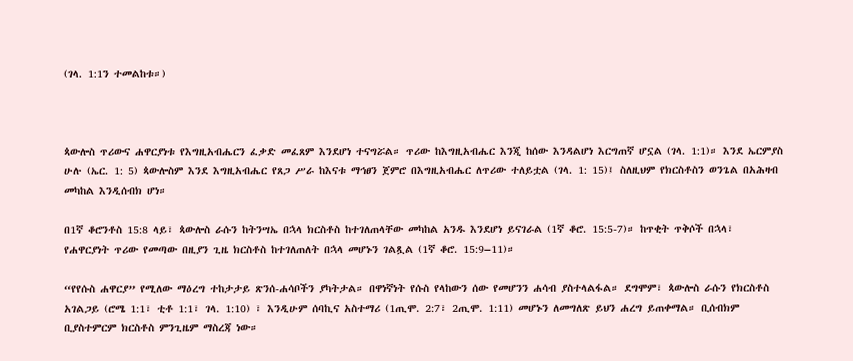(ገላ. 1:1ን ተመልከቱ።)



ጳውሎስ ጥሪውና ሐዋርያነቱ የእግዚአብሔርን ፈቃድ መፈጸም እንደሆነ ተናግሯል። ጥሪው ከእግዚአብሔር እንጂ ከሰው እንዳልሆነ እርግጠኛ ሆኗል (ገላ. 1:1)። እንደ ኤርምያስ ሁሉ (ኤር. 1: 5) ጳውሎስም እንደ እግዚአብሔር የጸጋ ሥራ ከእናቱ ማኅፀን ጀምሮ በእግዚአብሔር ለጥሪው ተለይቷል (ገላ. 1: 15)፤ ስለዚህም የክርስቶስን ወንጌል በአሕዛብ መካከል እንዲሰብክ ሆነ።

በ1ኛ ቆሮንቶስ 15:8 ላይ፣ ጳውሎስ ራሱን ከትንሣኤ በኋላ ክርስቶስ ከተገለጠላቸው መካከል አንዱ እንደሆነ ይናገራል (1ኛ ቆሮ. 15:5-7)። ከጥቂት ጥቅሶች በኋላ፣ የሐዋርያነት ጥሪው የመጣው በዚያን ጊዜ ክርስቶስ ከተገለጠለት በኋላ መሆኑን ገልጿል (1ኛ ቆሮ. 15:9–11)።

“የየሱስ ሐዋርያ” የሚለው ማዕረግ ተከታታይ ጽንሰ-ሐሳቦችን ያካትታል። በዋነኛነት የሱስ የላከውን ሰው የመሆንን ሐሳብ ያስተላልፋል። ደግሞም፣ ጳውሎስ ራሱን የክርስቶስ አገልጋይ (ሮሜ 1:1፣ ቲቶ 1:1፣ ገላ. 1:10) ፣ እንዲሁም ሰባኪና አስተማሪ (1ጢሞ. 2:7፣ 2ጢሞ. 1:11) መሆኑን ለመግለጽ ይህን ሐረግ ይጠቀማል። ቢሰብክም ቢያስተምርም ክርስቶስ ምንጊዜም ማስረጃ ነው።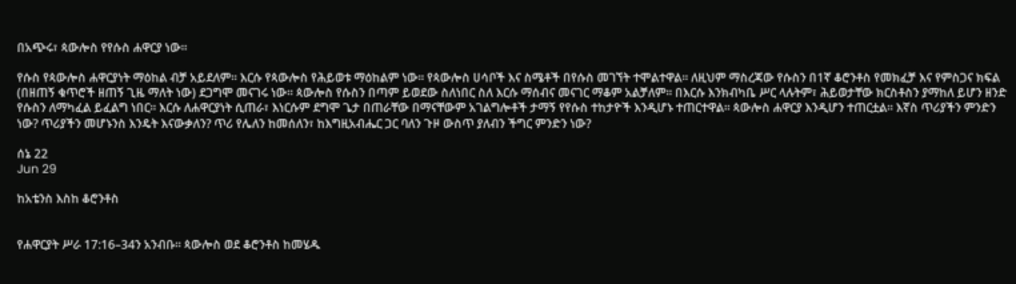በአጭሩ፣ ጳውሎስ የየሱስ ሐዋርያ ነው።

የሱስ የጳውሎስ ሐዋርያነት ማዕከል ብቻ አይደለም። እርሱ የጳውሎስ የሕይወቱ ማዕከልም ነው። የጳውሎስ ሀሳቦች እና ስሜቶች በየሱስ መገኘት ተሞልተዋል። ለዚህም ማስረጃው የሱስን በ1ኛ ቆሮንቶስ የመክፈቻ እና የምስጋና ክፍል (በዘጠኝ ቁጥሮች ዘጠኝ ጊዜ ማለት ነው) ደጋግሞ መናገሩ ነው። ጳውሎስ የሱስን በጣም ይወደው ስለነበር ስለ እርሱ ማሰብና መናገር ማቆም አልቻለም። በእርሱ እንክብካቤ ሥር ላሉትም፣ ሕይወታቸው ክርስቶስን ያማከለ ይሆን ዘንድ የሱስን ለማካፈል ይፈልግ ነበር። እርሱ ለሐዋርያነት ሲጠራ፣ እነርሱም ደግሞ ጌታ በጠራቸው በማናቸውም አገልግሎቶች ታማኝ የየሱስ ተከታዮች እንዲሆኑ ተጠርተዋል። ጳውሎስ ሐዋርያ እንዲሆን ተጠርቷል። እኛስ ጥሪያችን ምንድን ነው? ጥሪያችን መሆኑንስ እንዴት እናውቃለን? ጥሪ የሌለን ከመሰለን፣ ከእግዚአብሔር ጋር ባለን ጉዞ ውስጥ ያለብን ችግር ምንድን ነው?

ሰኔ 22
Jun 29

ከአቴንስ እስከ ቆሮንቶስ


የሐዋርያት ሥራ 17:16–34ን አንብቡ። ጳውሎስ ወደ ቆሮንቶስ ከመሄዱ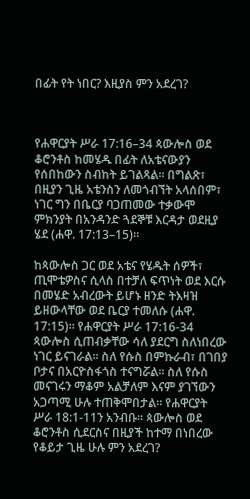በፊት የት ነበር? እዚያስ ምን አደረገ?



የሐዋርያት ሥራ 17:16–34 ጳውሎስ ወደ ቆሮንቶስ ከመሄዱ በፊት ለአቴናውያን የሰበከውን ስብከት ይገልጻል። በግልጽ፣ በዚያን ጊዜ አቴንስን ለመጎብኘት አላሰበም፣ ነገር ግን በቤርያ ባጋጠመው ተቃውሞ ምክንያት በአንዳንድ ጓደኞቹ እርዳታ ወደዚያ ሄደ (ሐዋ. 17:13–15)።

ከጳውሎስ ጋር ወደ አቴና የሄዱት ሰዎች፣ ጢሞቴዎስና ሲላስ በተቻለ ፍጥነት ወደ እርሱ በመሄድ አብረውት ይሆኑ ዘንድ ትእዛዝ ይዘውላቸው ወደ ቤርያ ተመለሱ (ሐዋ. 17:15)። የሐዋርያት ሥራ 17:16-34 ጳውሎስ ሲጠብቃቸው ሳለ ያደርግ ስለነበረው ነገር ይናገራል። ስለ የሱስ በምኩራብ፣ በገበያ ቦታና በአርዮስፋጎስ ተናግሯል። ስለ የሱስ መናገሩን ማቆም አልቻለም እናም ያገኘውን አጋጣሚ ሁሉ ተጠቅሞበታል። የሐዋርያት ሥራ 18:1-11ን አንብቡ። ጳውሎስ ወደ ቆሮንቶስ ሲደርስና በዚያች ከተማ በነበረው የቆይታ ጊዜ ሁሉ ምን አደረገ?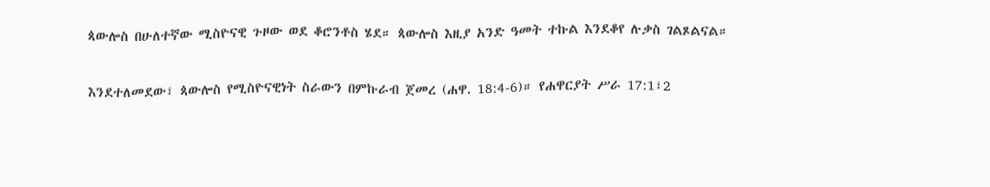ጳውሎስ በሁለተኛው ሚስዮናዊ ጉዞው ወደ ቆሮንቶስ ሄደ። ጳውሎስ እዚያ አንድ ዓመት ተኩል እንደቆየ ሉቃስ ገልጾልናል።

እንደተለመደው፣ ጳውሎስ የሚስዮናዊነት ስራውን በምኩራብ ጀመረ (ሐዋ. 18:4-6)። የሐዋርያት ሥራ 17:1፣2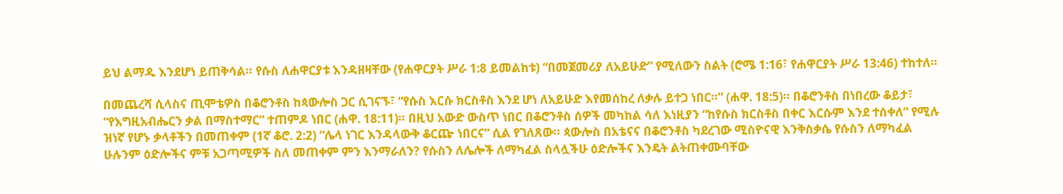ይህ ልማዱ እንደሆነ ይጠቅሳል። የሱስ ለሐዋርያቱ እንዳዘዛቸው (የሐዋርያት ሥራ 1:8 ይመልከቱ) “በመጀመሪያ ለአይሁድ” የሚለውን ስልት (ሮሜ 1:16፣ የሐዋርያት ሥራ 13:46) ተከተለ።

በመጨረሻ ሲላስና ጢሞቴዎስ በቆሮንቶስ ከጳውሎስ ጋር ሲገናኙ፣ “የሱስ እርሱ ክርስቶስ እንደ ሆነ ለአይሁድ እየመሰከረ ለቃሉ ይተጋ ነበር።” (ሐዋ. 18:5)። በቆሮንቶስ በነበረው ቆይታ፣ “የእግዚአብሔርን ቃል በማስተማር” ተጠምዶ ነበር (ሐዋ. 18:11)። በዚህ አውድ ውስጥ ነበር በቆሮንቶስ ሰዎች መካከል ሳለ እነዚያን “ከየሱስ ክርስቶስ በቀር እርሱም እንደ ተሰቀለ” የሚሉ ዝነኛ የሆኑ ቃላቶችን በመጠቀም (1ኛ ቆሮ. 2:2) “ሌላ ነገር እንዳላውቅ ቆርጬ ነበርና” ሲል የገለጸው። ጳውሎስ በአቴናና በቆሮንቶስ ካደረገው ሚስዮናዊ እንቅስቃሴ የሱስን ለማካፈል ሁሉንም ዕድሎችና ምቹ አጋጣሚዎች ስለ መጠቀም ምን እንማራለን? የሱስን ለሌሎች ለማካፈል ስላሏችሁ ዕድሎችና እንዴት ልትጠቀሙባቸው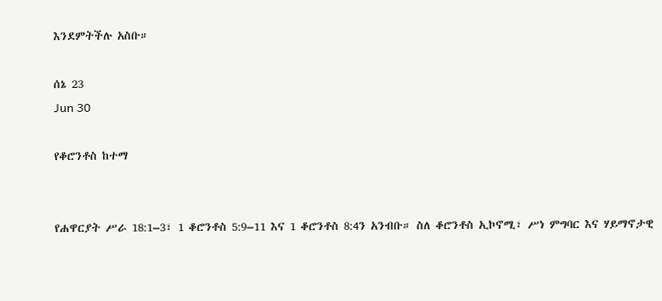እንደምትችሉ አስቡ።

ሰኔ 23
Jun 30

የቆሮንቶስ ከተማ


የሐዋርያት ሥራ 18:1–3፣ 1 ቆሮንቶስ 5:9–11 እና 1 ቆሮንቶስ 8:4ን አንብቡ። ስለ ቆሮንቶስ ኢኮኖሚ፣ ሥነ ምግባር እና ሃይማኖታዊ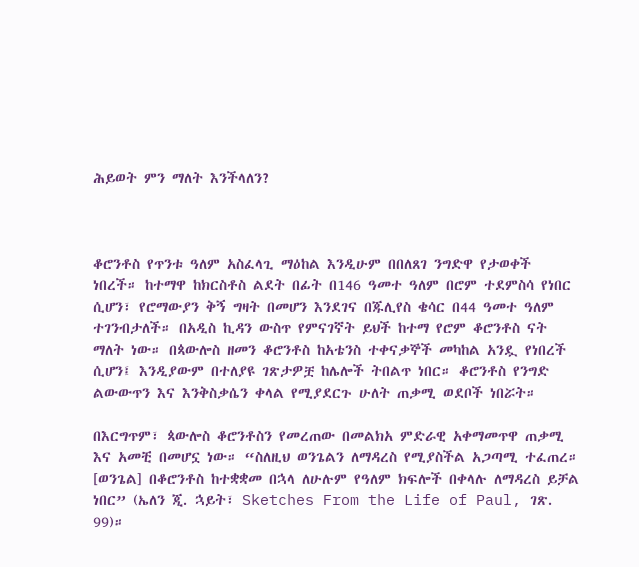ሕይወት ምን ማለት እንችላለን?



ቆሮንቶስ የጥንቱ ዓለም አስፈላጊ ማዕከል እንዲሁም በበለጸገ ንግድዋ የታወቀች ነበረች። ከተማዋ ከክርስቶስ ልደት በፊት በ146 ዓመተ ዓለም በሮም ተደምስሳ የነበር ሲሆን፣ የሮማውያን ቅኝ ግዛት በመሆን እንደገና በጁሊየስ ቄሳር በ44 ዓመተ ዓለም ተገንብታለች። በአዲስ ኪዳን ውስጥ የምናገኛት ይህች ከተማ የሮም ቆሮንቶስ ናት ማለት ነው። በጳውሎስ ዘመን ቆሮንቶስ ከአቴንስ ተቀናቃኞች መካከል አንዷ የነበረች ሲሆን፤ እንዲያውም በተለያዩ ገጽታዎቿ ከሌሎች ትበልጥ ነበር። ቆሮንቶስ የንግድ ልውውጥን እና እንቅስቃሴን ቀላል የሚያደርጉ ሁለት ጠቃሚ ወደቦች ነበሯት።

በእርግጥም፣ ጳውሎስ ቆሮንቶስን የመረጠው በመልክአ ምድራዊ አቀማመጥዋ ጠቃሚ እና አመቺ በመሆኗ ነው። “ስለዚህ ወንጌልን ለማዳረስ የሚያስችል አጋጣሚ ተፈጠረ። [ወንጌል] በቆሮንቶስ ከተቋቋመ በኋላ ለሁሉም የዓለም ክፍሎች በቀላሉ ለማዳረስ ይቻል ነበር” (ኤለን ጂ. ኋይት፣ Sketches From the Life of Paul, ገጽ. 99)።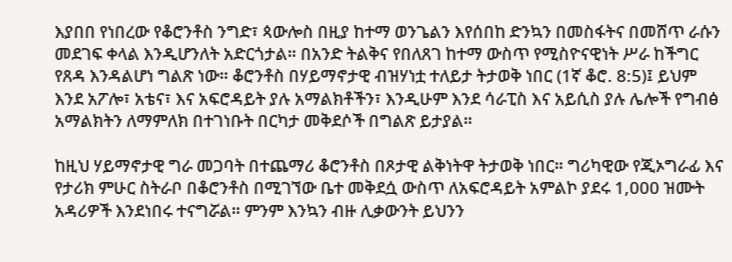እያበበ የነበረው የቆሮንቶስ ንግድ፣ ጳውሎስ በዚያ ከተማ ወንጌልን እየሰበከ ድንኳን በመስፋትና በመሸጥ ራሱን መደገፍ ቀላል እንዲሆንለት አድርጎታል። በአንድ ትልቅና የበለጸገ ከተማ ውስጥ የሚስዮናዊነት ሥራ ከችግር የጸዳ እንዳልሆነ ግልጽ ነው። ቆሮንቶስ በሃይማኖታዊ ብዝሃነቷ ተለይታ ትታወቅ ነበር (1ኛ ቆሮ. 8:5)፤ ይህም እንደ አፖሎ፣ አቴና፣ እና አፍሮዳይት ያሉ አማልክቶችን፣ እንዲሁም እንደ ሳራፒስ እና አይሲስ ያሉ ሌሎች የግብፅ አማልክትን ለማምለክ በተገነቡት በርካታ መቅደሶች በግልጽ ይታያል።

ከዚህ ሃይማኖታዊ ግራ መጋባት በተጨማሪ ቆሮንቶስ በጾታዊ ልቅነትዋ ትታወቅ ነበር። ግሪካዊው የጂኦግራፊ እና የታሪክ ምሁር ስትራቦ በቆሮንቶስ በሚገኘው ቤተ መቅደሷ ውስጥ ለአፍሮዳይት አምልኮ ያደሩ 1,000 ዝሙት አዳሪዎች እንደነበሩ ተናግሯል። ምንም እንኳን ብዙ ሊቃውንት ይህንን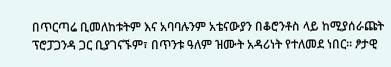በጥርጣሬ ቢመለከቱትም እና አባባሉንም አቴናውያን በቆሮንቶስ ላይ ከሚያሰራጩት ፕሮፓጋንዳ ጋር ቢያገናኙም፣ በጥንቱ ዓለም ዝሙት አዳሪነት የተለመደ ነበር። ፆታዊ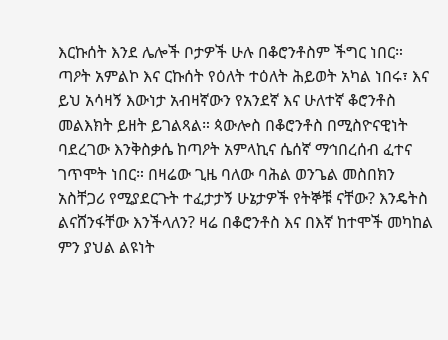እርኩሰት እንደ ሌሎች ቦታዎች ሁሉ በቆሮንቶስም ችግር ነበር። ጣዖት አምልኮ እና ርኩሰት የዕለት ተዕለት ሕይወት አካል ነበሩ፣ እና ይህ አሳዛኝ እውነታ አብዛኛውን የአንደኛ እና ሁለተኛ ቆሮንቶስ መልእክት ይዘት ይገልጻል። ጳውሎስ በቆሮንቶስ በሚስዮናዊነት ባደረገው እንቅስቃሴ ከጣዖት አምላኪና ሴሰኛ ማኅበረሰብ ፈተና ገጥሞት ነበር። በዛሬው ጊዜ ባለው ባሕል ወንጌል መስበክን አስቸጋሪ የሚያደርጉት ተፈታታኝ ሁኔታዎች የትኞቹ ናቸው? እንዴትስ ልናሸንፋቸው እንችላለን? ዛሬ በቆሮንቶስ እና በእኛ ከተሞች መካከል ምን ያህል ልዩነት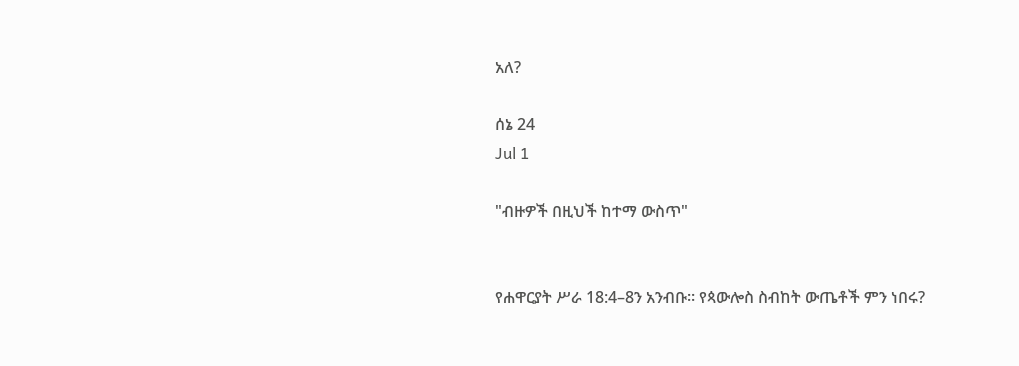አለ?

ሰኔ 24
Jul 1

"ብዙዎች በዚህች ከተማ ውስጥ"


የሐዋርያት ሥራ 18:4–8ን አንብቡ። የጳውሎስ ስብከት ውጤቶች ምን ነበሩ?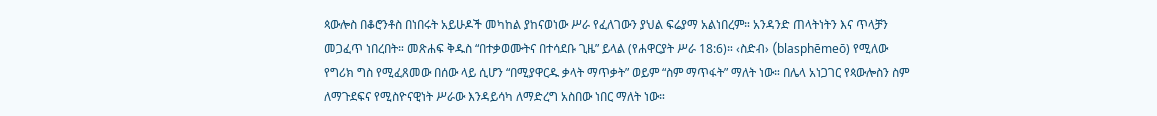ጳውሎስ በቆሮንቶስ በነበሩት አይሁዶች መካከል ያከናወነው ሥራ የፈለገውን ያህል ፍሬያማ አልነበረም። አንዳንድ ጠላትነትን እና ጥላቻን መጋፈጥ ነበረበት። መጽሐፍ ቅዱስ “በተቃወሙትና በተሳደቡ ጊዜ” ይላል (የሐዋርያት ሥራ 18:6)። ‹ስድብ› (blasphēmeō) የሚለው የግሪክ ግስ የሚፈጸመው በሰው ላይ ሲሆን “በሚያዋርዱ ቃላት ማጥቃት” ወይም “ስም ማጥፋት” ማለት ነው። በሌላ አነጋገር የጳውሎስን ስም ለማጉደፍና የሚስዮናዊነት ሥራው እንዳይሳካ ለማድረግ አስበው ነበር ማለት ነው።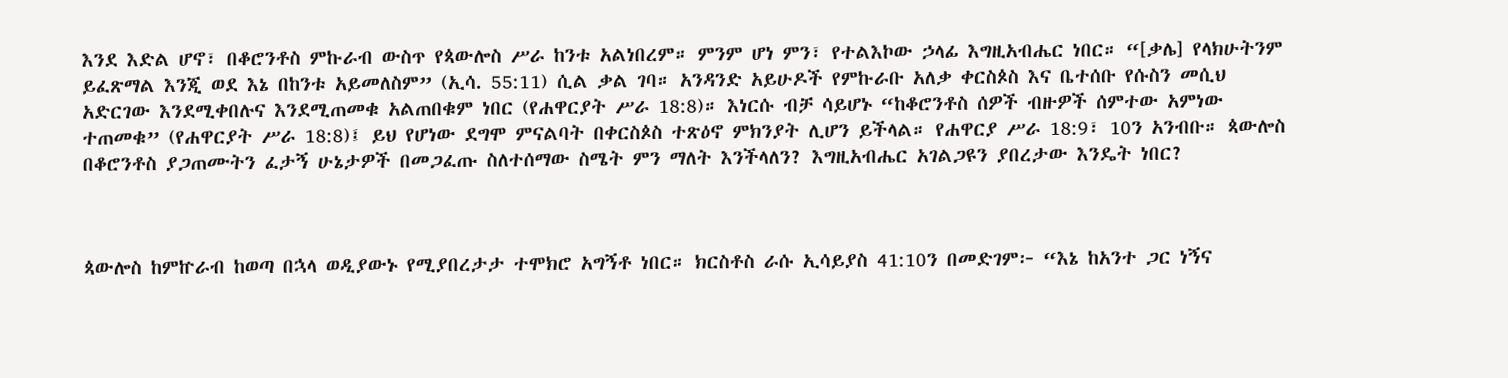እንደ እድል ሆኖ፣ በቆሮንቶስ ምኩራብ ውስጥ የጳውሎስ ሥራ ከንቱ አልነበረም። ምንም ሆነ ምን፣ የተልእኮው ኃላፊ እግዚአብሔር ነበር። “[ቃሌ] የላክሁትንም ይፈጽማል እንጂ ወደ እኔ በከንቱ አይመለስም” (ኢሳ. 55:11) ሲል ቃል ገባ። አንዳንድ አይሁዶች የምኩራቡ አለቃ ቀርስጶስ እና ቤተሰቡ የሱስን መሲህ አድርገው እንደሚቀበሉና እንደሚጠመቁ አልጠበቁም ነበር (የሐዋርያት ሥራ 18:8)። እነርሱ ብቻ ሳይሆኑ “ከቆሮንቶስ ሰዎች ብዙዎች ሰምተው አምነው ተጠመቁ” (የሐዋርያት ሥራ 18:8)፤ ይህ የሆነው ደግሞ ምናልባት በቀርስጶስ ተጽዕኖ ምክንያት ሊሆን ይችላል። የሐዋርያ ሥራ 18:9፣ 10ን አንብቡ። ጳውሎስ በቆሮንቶስ ያጋጠሙትን ፈታኝ ሁኔታዎች በመጋፈጡ ስለተሰማው ስሜት ምን ማለት እንችላለን? እግዚአብሔር አገልጋዩን ያበረታው እንዴት ነበር?



ጳውሎስ ከምኵራብ ከወጣ በኋላ ወዲያውኑ የሚያበረታታ ተሞክሮ አግኝቶ ነበር። ክርስቶስ ራሱ ኢሳይያስ 41:10ን በመድገም፦ “እኔ ከአንተ ጋር ነኝና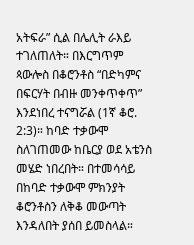አትፍራ” ሲል በሌሊት ራእይ ተገለጠለት። በእርግጥም ጳውሎስ በቆሮንቶስ “በድካምና በፍርሃት በብዙ መንቀጥቀጥ” እንደነበረ ተናግሯል (1ኛ ቆሮ. 2:3)። ከባድ ተቃውሞ ስለገጠመው ከቤርያ ወደ አቴንስ መሄድ ነበረበት። በተመሳሳይ በከባድ ተቃውሞ ምክንያት ቆሮንቶስን ለቅቆ መውጣት እንዳለበት ያሰበ ይመስላል።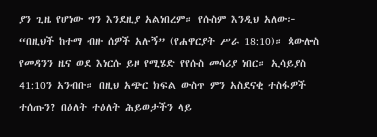ያን ጊዜ የሆነው ግን እንደዚያ አልነበረም። የሱስም እንዲህ አለው፦ “በዚህች ከተማ ብዙ ሰዎች አሉኝ” (የሐዋርያት ሥራ 18:10)። ጳውሎስ የመዳንን ዜና ወደ እነርሱ ይዞ የሚሄድ የየሱስ መሳሪያ ነበር። ኢሳይያስ 41:10ን አንብቡ። በዚህ አጭር ክፍል ውስጥ ምን አስደናቂ ተስፋዎች ተሰጡን? በዕለት ተዕለት ሕይወታችን ላይ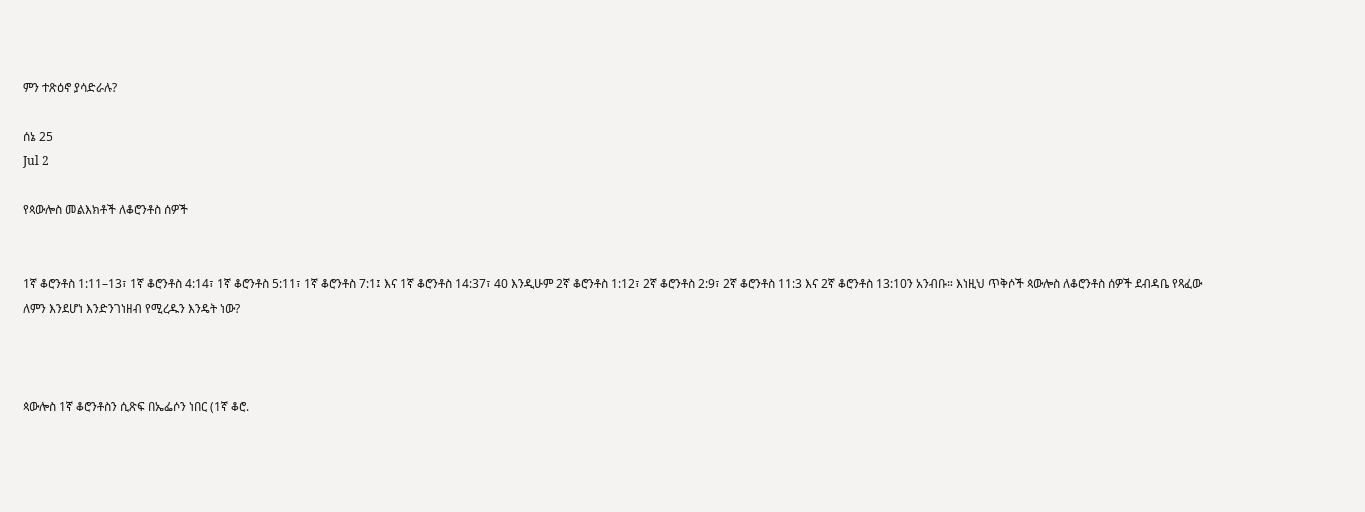ምን ተጽዕኖ ያሳድራሉ?

ሰኔ 25
Jul 2

የጳውሎስ መልእክቶች ለቆሮንቶስ ሰዎች


1ኛ ቆሮንቶስ 1:11–13፣ 1ኛ ቆሮንቶስ 4:14፣ 1ኛ ቆሮንቶስ 5:11፣ 1ኛ ቆሮንቶስ 7:1፤ እና 1ኛ ቆሮንቶስ 14:37፣ 40 እንዲሁም 2ኛ ቆሮንቶስ 1:12፣ 2ኛ ቆሮንቶስ 2:9፣ 2ኛ ቆሮንቶስ 11:3 እና 2ኛ ቆሮንቶስ 13:10ን አንብቡ። እነዚህ ጥቅሶች ጳውሎስ ለቆሮንቶስ ሰዎች ደብዳቤ የጻፈው ለምን እንደሆነ እንድንገነዘብ የሚረዱን እንዴት ነው?



ጳውሎስ 1ኛ ቆሮንቶስን ሲጽፍ በኤፌሶን ነበር (1ኛ ቆሮ.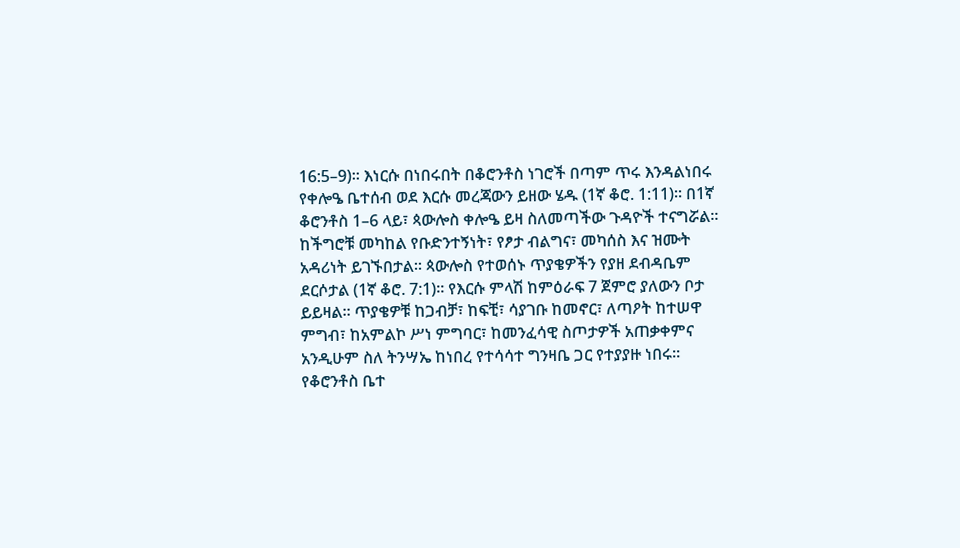16:5–9)። እነርሱ በነበሩበት በቆሮንቶስ ነገሮች በጣም ጥሩ እንዳልነበሩ የቀሎዔ ቤተሰብ ወደ እርሱ መረጃውን ይዘው ሄዱ (1ኛ ቆሮ. 1:11)። በ1ኛ ቆሮንቶስ 1–6 ላይ፣ ጳውሎስ ቀሎዔ ይዛ ስለመጣችው ጉዳዮች ተናግሯል። ከችግሮቹ መካከል የቡድንተኝነት፣ የፆታ ብልግና፣ መካሰስ እና ዝሙት አዳሪነት ይገኙበታል። ጳውሎስ የተወሰኑ ጥያቄዎችን የያዘ ደብዳቤም ደርሶታል (1ኛ ቆሮ. 7:1)። የእርሱ ምላሽ ከምዕራፍ 7 ጀምሮ ያለውን ቦታ ይይዛል። ጥያቄዎቹ ከጋብቻ፣ ከፍቺ፣ ሳያገቡ ከመኖር፣ ለጣዖት ከተሠዋ ምግብ፣ ከአምልኮ ሥነ ምግባር፣ ከመንፈሳዊ ስጦታዎች አጠቃቀምና አንዲሁም ስለ ትንሣኤ ከነበረ የተሳሳተ ግንዛቤ ጋር የተያያዙ ነበሩ። የቆሮንቶስ ቤተ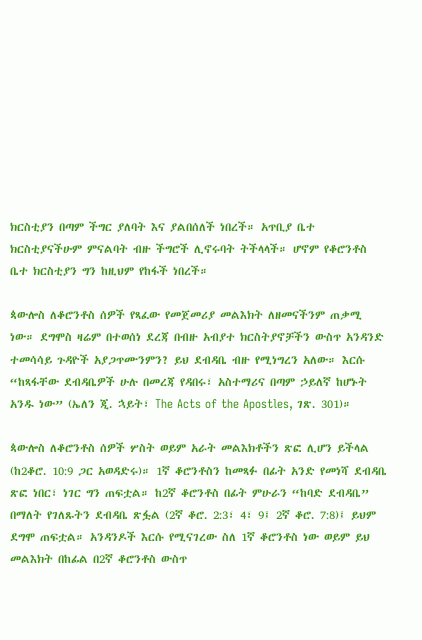ክርስቲያን በጣም ችግር ያለባት እና ያልበሰለች ነበረች። አጥቢያ ቤተ ክርስቲያናችሁም ምናልባት ብዙ ችግሮች ሊኖሩባት ትችላላች። ሆኖም የቆሮንቶስ ቤተ ክርስቲያን ግን ከዚህም የከፋች ነበረች።

ጳውሎስ ለቆሮንቶስ ሰዎች የጻፈው የመጀመሪያ መልእክት ለዘመናችንም ጠቃሚ ነው። ደግሞስ ዛሬም በተወሰነ ደረጃ በብዙ አብያተ ክርስትያኖቻችን ውስጥ አንዳንድ ተመሳሳይ ጉዳዮች አያጋጥሙንምን? ይህ ደብዳቤ ብዙ የሚነግረን አለው። እርሱ “ከጻፋቸው ደብዳቤዎች ሁሉ በመረጃ የዳበሩ፣ አስተማሪና በጣም ኃይለኛ ከሆኑት አንዱ ነው” (ኤለን ጂ. ኋይት፣ The Acts of the Apostles, ገጽ. 301)።

ጳውሎስ ለቆሮንቶስ ሰዎች ሦስት ወይም አራት መልእክቶችን ጽፎ ሊሆን ይችላል (ከ2ቆሮ. 10:9 ጋር አወዳድሩ)። 1ኛ ቆሮንቶስን ከመጻፉ በፊት አንድ የመነሻ ደብዳቤ ጽፎ ነበር፣ ነገር ግን ጠፍቷል። ከ2ኛ ቆሮንቶስ በፊት ምሁራን “ከባድ ደብዳቤ” በማለት የገለጹትን ደብዳቤ ጽፏል (2ኛ ቆሮ. 2:3፣ 4፣ 9፤ 2ኛ ቆሮ. 7:8)፤ ይህም ደግሞ ጠፍቷል። አንዳንዶች እርሱ የሚናገረው ስለ 1ኛ ቆሮንቶስ ነው ወይም ይህ መልእክት በከፊል በ2ኛ ቆሮንቶስ ውስጥ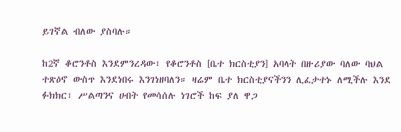ይገኛል ብለው ያስባሉ።

ከ2ኛ ቆሮንቶስ እንደምንረዳው፣ የቆሮንቶስ [ቤተ ክርስቲያን] አባላት በዙሪያው ባለው ባህል ተጽዕኖ ውስጥ እንደነበሩ እንገነዘባለን። ዛሬም ቤተ ክርስቲያናችንን ሊፈታተኑ ለሚችሉ እንደ ፉክክር፣ ሥልጣንና ሀብት የመሳሰሉ ነገሮች ከፍ ያለ ዋጋ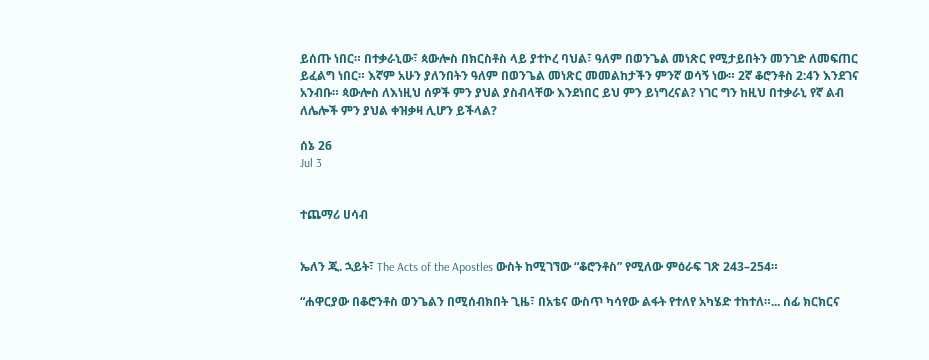ይሰጡ ነበር። በተቃራኒው፣ ጳውሎስ በክርስቶስ ላይ ያተኮረ ባህል፣ ዓለም በወንጌል መነጽር የሚታይበትን መንገድ ለመፍጠር ይፈልግ ነበር። እኛም አሁን ያለንበትን ዓለም በወንጌል መነጽር መመልከታችን ምንኛ ወሳኝ ነው። 2ኛ ቆሮንቶስ 2:4ን እንደገና አንብቡ። ጳውሎስ ለእነዚህ ሰዎች ምን ያህል ያስብላቸው እንደነበር ይህ ምን ይነግረናል? ነገር ግን ከዚህ በተቃራኒ የኛ ልብ ለሌሎች ምን ያህል ቀዝቃዛ ሊሆን ይችላል?

ሰኔ 26
Jul 3


ተጨማሪ ሀሳብ


ኤለን ጂ. ኋይት፣ The Acts of the Apostles ውስት ከሚገኘው “ቆሮንቶስ” የሚለው ምዕራፍ ገጽ 243–254።

“ሐዋርያው በቆሮንቶስ ወንጌልን በሚሰብክበት ጊዜ፣ በአቴና ውስጥ ካሳየው ልፋት የተለየ አካሄድ ተከተለ።... ሰፊ ክርክርና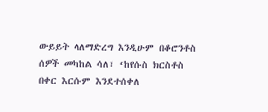ውይይት ላለማድረግ እንዲሁም በቆሮንቶስ ሰዎች መካከል ሳለ፣ ‘ከየሱስ ክርስቶስ በቀር እርሱም እንደተሰቀለ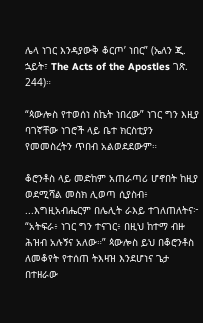ሌላ ነገር እንዳያውቅ ቆርጦ’ ነበር” (ኤለን ጂ. ኋይት፣ The Acts of the Apostles ገጽ. 244)።

“ጳውሎስ የተወሰነ ስኬት ነበረው” ነገር ግን እዚያ ባገኛቸው ነገሮች ላይ ቤተ ክርስቲያን የመመስረትን ጥበብ አልወደደውም።

ቆሮንቶስ ላይ መድከም አጠራጣሪ ሆኖበት ከዚያ ወደሚሻል መስክ ሊወጣ ሲያስብ፥ ...እግዚአብሔርም በሌሊት ራእይ ተገለጠለትና፦ “አትፍራ፥ ነገር ግን ተናገር፥ በዚህ ከተማ ብዙ ሕዝብ አሉኝና አለው።” ጳውሎስ ይህ በቆሮንቶስ ለመቆየት የተሰጠ ትእዛዝ እንደሆነና ጌታ በተዘራው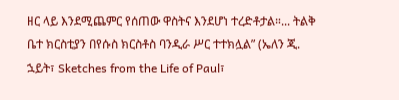ዘር ላይ እንደሚጨምር የሰጠው ዋስትና እንደሆነ ተረድቶታል።... ትልቅ ቤተ ክርስቲያን በየሱስ ክርስቶስ ባንዲራ ሥር ተተክሏል” (ኤለን ጂ. ኋይት፣ Sketches from the Life of Paul፣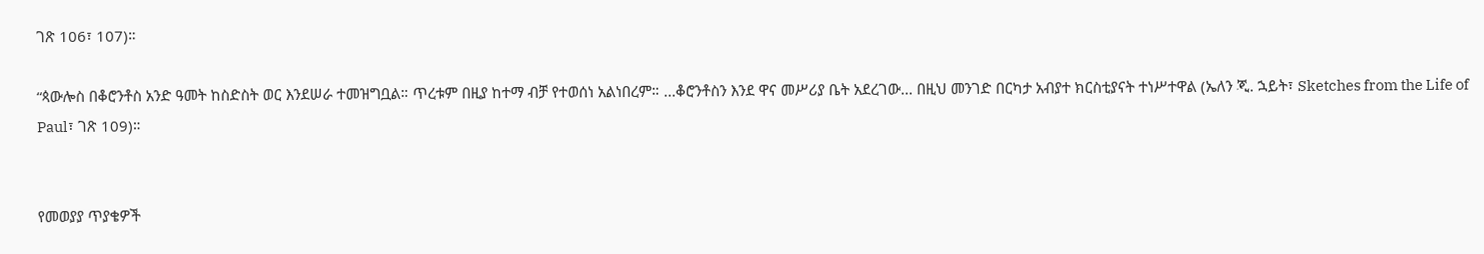ገጽ 106፣ 107)።

“ጳውሎስ በቆሮንቶስ አንድ ዓመት ከስድስት ወር እንደሠራ ተመዝግቧል። ጥረቱም በዚያ ከተማ ብቻ የተወሰነ አልነበረም። ...ቆሮንቶስን እንደ ዋና መሥሪያ ቤት አደረገው... በዚህ መንገድ በርካታ አብያተ ክርስቲያናት ተነሥተዋል (ኤለን ጂ. ኋይት፣ Sketches from the Life of Paul፣ ገጽ 109)።


የመወያያ ጥያቄዎች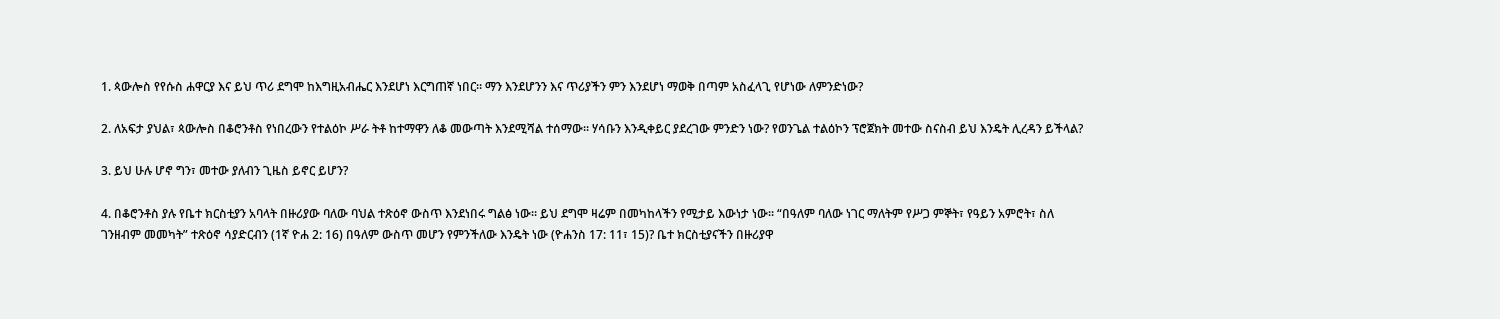1. ጳውሎስ የየሱስ ሐዋርያ እና ይህ ጥሪ ደግሞ ከእግዚአብሔር እንደሆነ እርግጠኛ ነበር። ማን እንደሆንን እና ጥሪያችን ምን እንደሆነ ማወቅ በጣም አስፈላጊ የሆነው ለምንድነው?

2. ለአፍታ ያህል፣ ጳውሎስ በቆሮንቶስ የነበረውን የተልዕኮ ሥራ ትቶ ከተማዋን ለቆ መውጣት እንደሚሻል ተሰማው። ሃሳቡን እንዲቀይር ያደረገው ምንድን ነው? የወንጌል ተልዕኮን ፕሮጀክት መተው ስናስብ ይህ እንዴት ሊረዳን ይችላል?

3. ይህ ሁሉ ሆኖ ግን፣ መተው ያለብን ጊዜስ ይኖር ይሆን?

4. በቆሮንቶስ ያሉ የቤተ ክርስቲያን አባላት በዙሪያው ባለው ባህል ተጽዕኖ ውስጥ እንደነበሩ ግልፅ ነው። ይህ ደግሞ ዛሬም በመካከላችን የሚታይ እውነታ ነው። “በዓለም ባለው ነገር ማለትም የሥጋ ምኞት፣ የዓይን አምሮት፣ ስለ ገንዘብም መመካት” ተጽዕኖ ሳያድርብን (1ኛ ዮሐ 2: 16) በዓለም ውስጥ መሆን የምንችለው እንዴት ነው (ዮሐንስ 17: 11፣ 15)? ቤተ ክርስቲያናችን በዙሪያዋ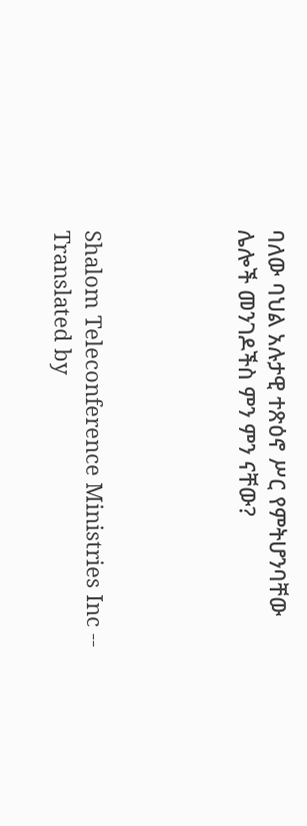ባለው ባህል አሉታዊ ተጽዕኖ ሥር የምትሆንባቸው ሌሎች መንገዶችስ ምን ምን ናቸው?




Shalom Teleconference Ministries Inc -- Translated by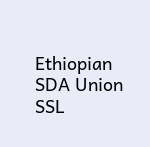Ethiopian SDA Union SSL